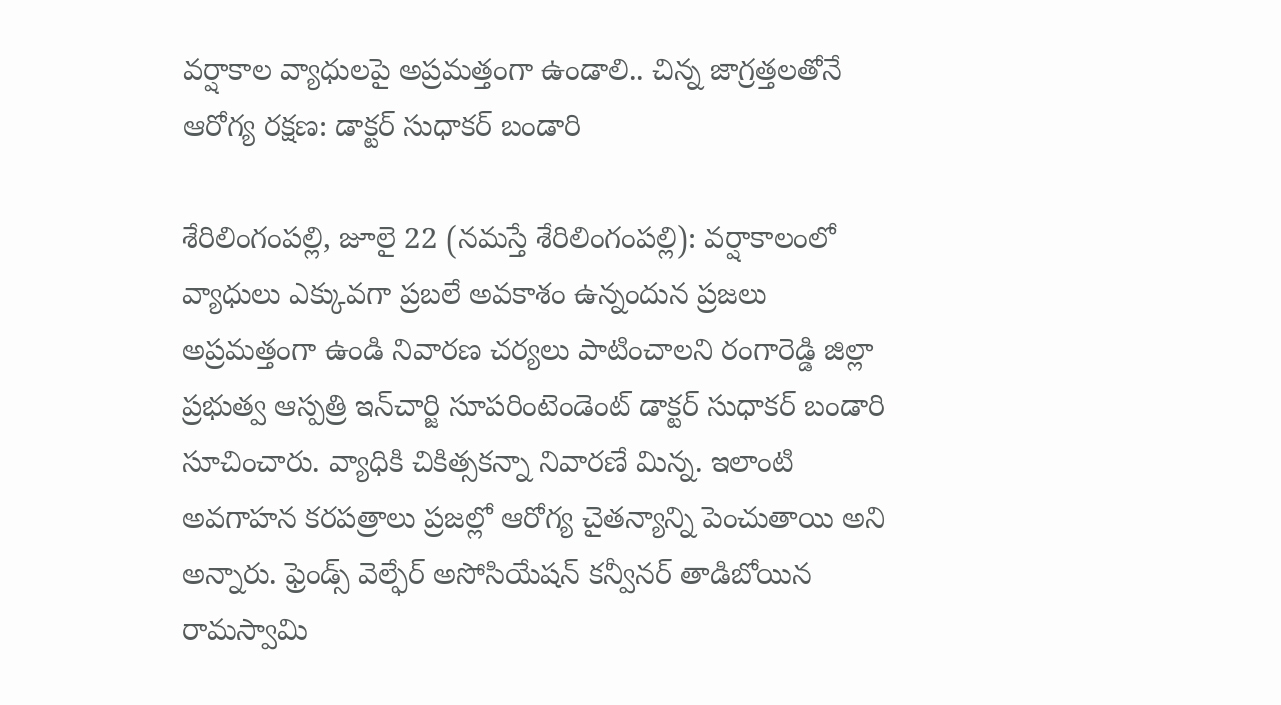వర్షాకాల వ్యాధులపై అప్రమత్తంగా ఉండాలి.. చిన్న జాగ్రత్తలతోనే ఆరోగ్య రక్షణ: డాక్టర్ సుధాకర్ బండారి

శేరిలింగంప‌ల్లి, జూలై 22 (న‌మ‌స్తే శేరిలింగంప‌ల్లి): వర్షాకాలంలో వ్యాధులు ఎక్కువగా ప్రబలే అవకాశం ఉన్నందున ప్రజలు అప్రమత్తంగా ఉండి నివారణ చర్యలు పాటించాలని రంగారెడ్డి జిల్లా ప్రభుత్వ ఆస్పత్రి ఇన్‌చార్జి సూపరింటెండెంట్ డాక్టర్ సుధాకర్ బండారి సూచించారు. వ్యాధికి చికిత్సకన్నా నివారణే మిన్న. ఇలాంటి అవగాహన కరపత్రాలు ప్రజల్లో ఆరోగ్య చైతన్యాన్ని పెంచుతాయి అని అన్నారు. ఫ్రెండ్స్ వెల్ఫేర్ అసోసియేషన్ కన్వీనర్ తాడిబోయిన రామస్వామి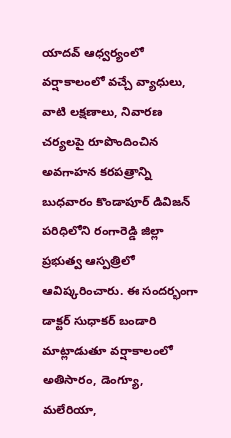యాదవ్ ఆధ్వర్యంలో వర్షాకాలంలో వచ్చే వ్యాధులు, వాటి లక్షణాలు, నివారణ చర్యలపై రూపొందించిన అవగాహన కరపత్రాన్ని బుధవారం కొండాపూర్ డివిజన్ పరిధిలోని రంగారెడ్డి జిల్లా ప్రభుత్వ ఆస్పత్రిలో ఆవిష్కరించారు. ఈ సందర్భంగా డాక్టర్ సుధాకర్ బండారి మాట్లాడుతూ వర్షాకాలంలో అతిసారం, డెంగ్యూ, మలేరియా,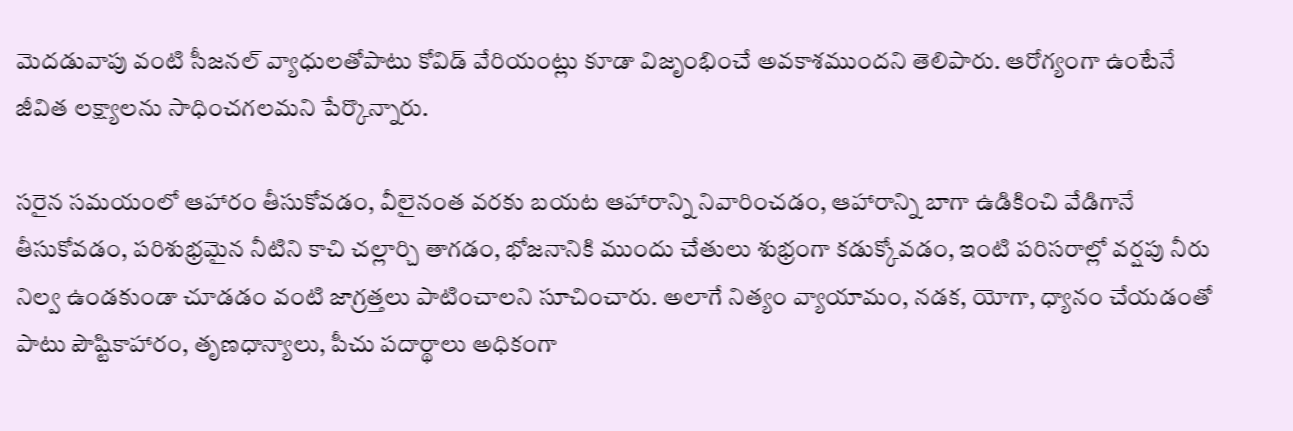మెదడువాపు వంటి సీజనల్ వ్యాధులతోపాటు కోవిడ్ వేరియంట్లు కూడా విజృంభించే అవకాశముందని తెలిపారు. ఆరోగ్యంగా ఉంటేనే జీవిత లక్ష్యాలను సాధించగలమని పేర్కొన్నారు.

సరైన సమయంలో ఆహారం తీసుకోవడం, వీలైనంత వరకు బయట ఆహారాన్ని నివారించడం, ఆహారాన్ని బాగా ఉడికించి వేడిగానే తీసుకోవడం, పరిశుభ్రమైన నీటిని కాచి చల్లార్చి తాగడం, భోజనానికి ముందు చేతులు శుభ్రంగా కడుక్కోవడం, ఇంటి పరిసరాల్లో వర్షపు నీరు నిల్వ ఉండకుండా చూడడం వంటి జాగ్రత్తలు పాటించాలని సూచించారు. అలాగే నిత్యం వ్యాయామం, నడక, యోగా, ధ్యానం చేయడంతో పాటు పౌష్టికాహారం, తృణధాన్యాలు, పీచు పదార్థాలు అధికంగా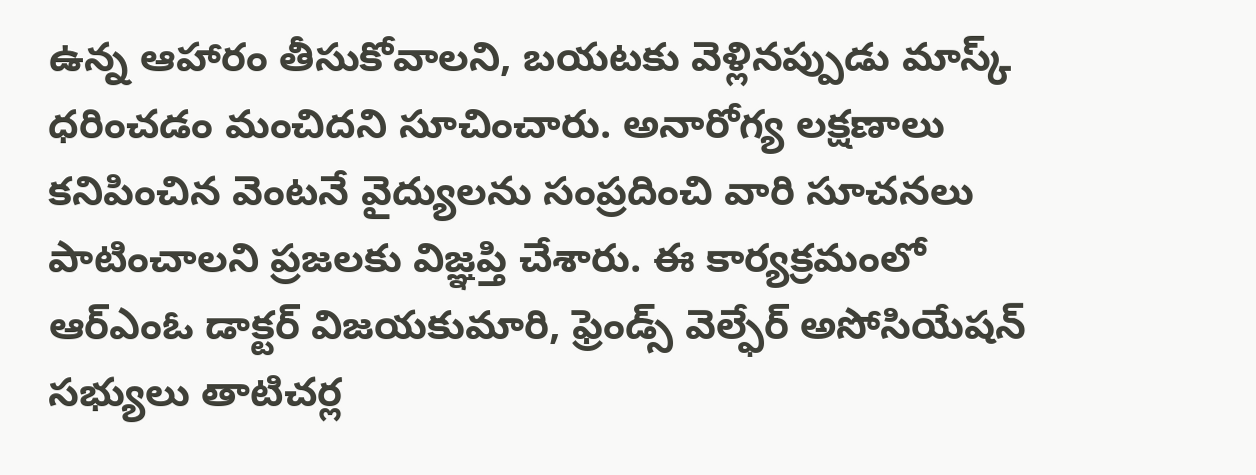ఉన్న ఆహారం తీసుకోవాలని, బయటకు వెళ్లినప్పుడు మాస్క్ ధరించడం మంచిదని సూచించారు. అనారోగ్య లక్షణాలు కనిపించిన వెంటనే వైద్యులను సంప్రదించి వారి సూచనలు పాటించాలని ప్రజలకు విజ్ఞప్తి చేశారు. ఈ కార్యక్రమంలో ఆర్‌ఎంఓ డాక్టర్ విజయకుమారి, ఫ్రెండ్స్ వెల్ఫేర్ అసోసియేషన్ సభ్యులు తాటిచర్ల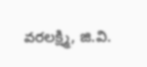వరలక్ష్మి, జి.వి.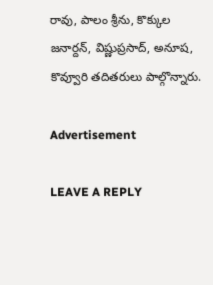రావు, పాలం శ్రీను, కొక్కుల జనార్దన్, విష్ణుప్రసాద్, అనూష, కొవ్వూరి తదితరులు పాల్గొన్నారు.

Advertisement

LEAVE A REPLY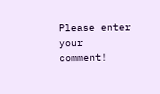Please enter your comment!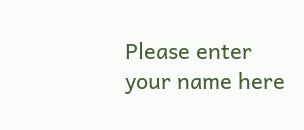Please enter your name here